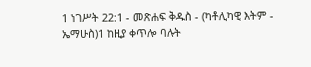1 ነገሥት 22:1 - መጽሐፍ ቅዱስ - (ካቶሊካዊ እትም - ኤማሁስ)1 ከዚያ ቀጥሎ ባሉት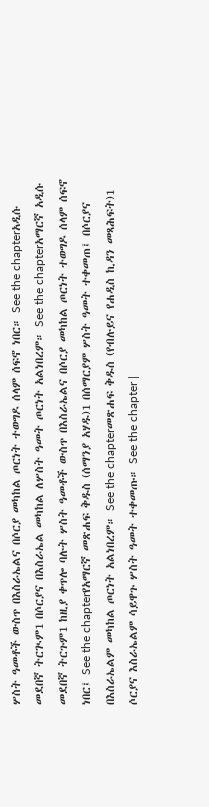ሦስት ዓመቶች ውስጥ በእስራኤልና በሶርያ መካከል ጦርነት ተወግዶ ሰላም ሰፍኖ ነበር። See the chapterአዲሱ መደበኛ ትርጒም1 በሶርያና በእስራኤል መካከል ለሦስት ዓመት ጦርነት አልነበረም። See the chapterአማርኛ አዲሱ መደበኛ ትርጉም1 ከዚያ ቀጥሎ ባሉት ሦስት ዓመቶች ውስጥ በእስራኤልና በሶርያ መካከል ጦርነት ተወግዶ ሰላም ሰፍኖ ነበር፤ See the chapterየአማርኛ መጽሐፍ ቅዱስ (ሰማንያ አሃዱ)1 በሰማርያም ሦስት ዓመት ተቀመጠ፤ በሶርያና በእስራኤልም መካከል ጦርነት አልነበረም። See the chapterመጽሐፍ ቅዱስ (የብሉይና የሐዲስ ኪዳን መጻሕፍት)1 ሶርያና እስራኤልም ሳይዋጉ ሦስት ዓመት ተቀመጡ። See the chapter |